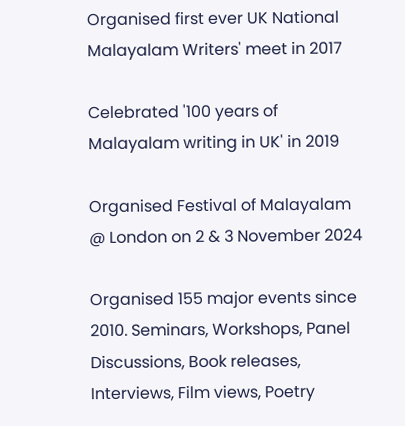Organised first ever UK National Malayalam Writers' meet in 2017

Celebrated '100 years of Malayalam writing in UK' in 2019

Organised Festival of Malayalam @ London on 2 & 3 November 2024

Organised 155 major events since 2010. Seminars, Workshops, Panel Discussions, Book releases, Interviews, Film views, Poetry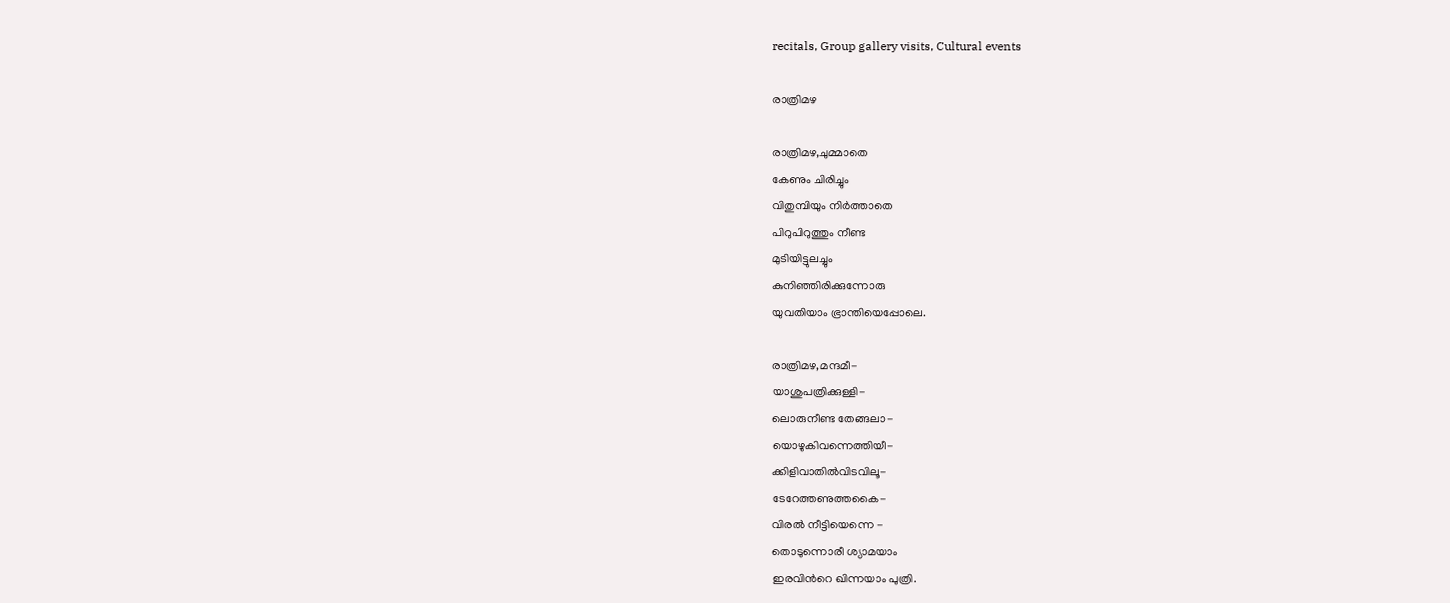recitals, Group gallery visits, Cultural events

രാത്രിമഴ

രാത്രിമഴ,ചുമ്മാതെ
കേണും ചിരിച്ചും
വിതുമ്പിയും നിര്‍ത്താതെ
പിറുപിറുത്തും നീണ്ട
മുടിയിട്ടുലച്ചും
കുനിഞ്ഞിരിക്കുന്നോരു
യുവതിയാം ഭ്രാന്തിയെപ്പോലെ.

രാത്രിമഴ,മന്ദമീ-
യാശുപത്രിക്കുള്ളി-
ലൊരുനീണ്ട തേങ്ങലാ-
യൊഴുകിവന്നെത്തിയീ-
ക്കിളിവാതില്‍വിടവിലൂ-
ടേറേത്തണുത്തകൈ-
വിരല്‍ നീട്ടിയെന്നെ -
തൊടുന്നൊരീ ശ്യാമയാം
ഇരവിന്‍റെ ഖിന്നയാം പുത്രി.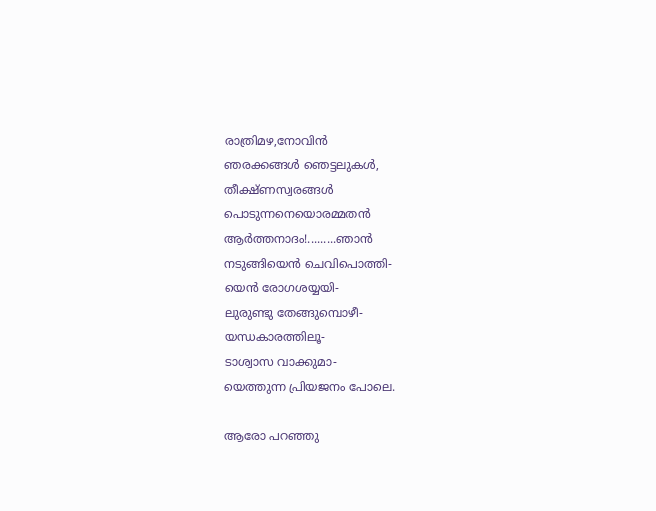രാത്രിമഴ,നോവിന്‍
ഞരക്കങ്ങള്‍ ഞെട്ടലുകള്‍,
തീക്ഷ്ണസ്വരങ്ങള്‍
പൊടുന്നനെയൊരമ്മതന്‍
ആര്‍ത്തനാദം!.........ഞാന്‍
നടുങ്ങിയെന്‍ ചെവിപൊത്തി-
യെന്‍ രോഗശയ്യയി-
ലുരുണ്ടു തേങ്ങുമ്പൊഴീ-
യന്ധകാരത്തിലൂ-
ടാശ്വാസ വാക്കുമാ-
യെത്തുന്ന പ്രിയജനം പോലെ.

ആരോ പറഞ്ഞു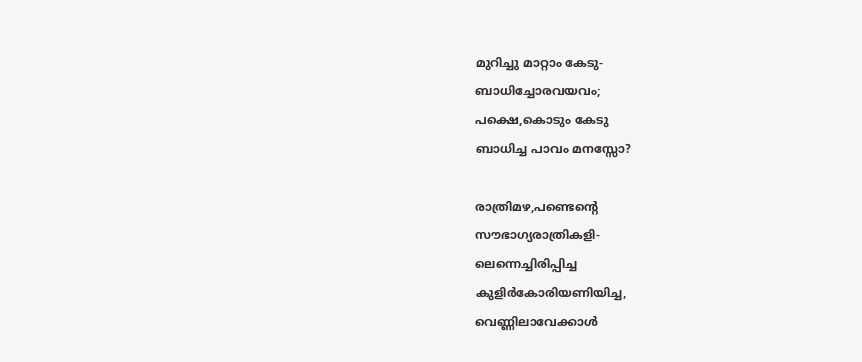മുറിച്ചു മാറ്റാം കേടു-
ബാധിച്ചോരവയവം;
പക്ഷെ,കൊടും കേടു
ബാധിച്ച പാവം മനസ്സോ?

രാത്രിമഴ,പണ്ടെന്‍റെ
സൗഭാഗ്യരാത്രികളി-
ലെന്നെച്ചിരിപ്പിച്ച
കുളിര്‍കോരിയണിയിച്ച,
വെണ്ണിലാവേക്കാള്‍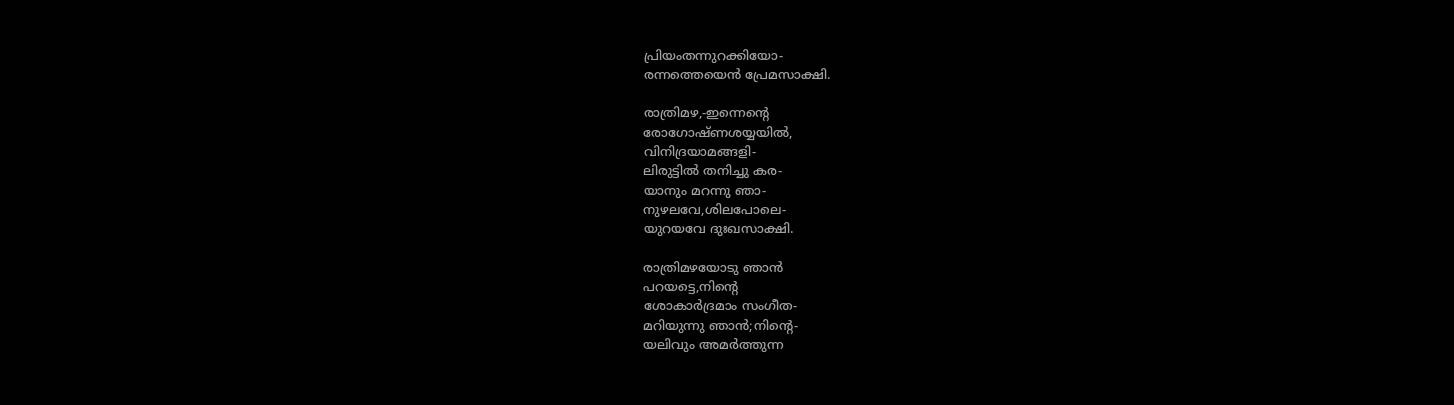പ്രിയംതന്നുറക്കിയോ-
രന്നത്തെയെന്‍ പ്രേമസാക്ഷി.

രാത്രിമഴ,-ഇന്നെന്‍റെ
രോഗോഷ്ണശയ്യയില്‍,
വിനിദ്രയാമങ്ങളി-
ലിരുട്ടില്‍ തനിച്ചു കര-
യാനും മറന്നു ഞാ-
നുഴലവേ,ശിലപോലെ-
യുറയവേ ദുഃഖസാക്ഷി.

രാത്രിമഴയോടു ഞാന്‍
പറയട്ടെ,നിന്‍റെ
ശോകാര്‍ദ്രമാം സംഗീത-
മറിയുന്നു ഞാന്‍;നിന്‍റെ-
യലിവും അമര്‍ത്തുന്ന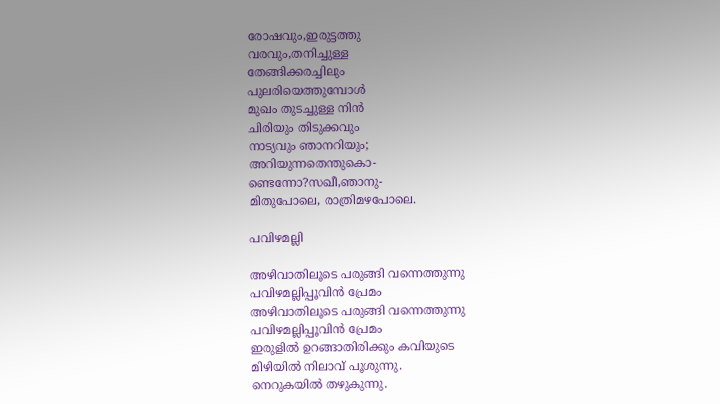രോഷവും,ഇരുട്ടത്തു
വരവും,തനിച്ചുള്ള
തേങ്ങിക്കരച്ചിലും
പുലരിയെത്തുമ്പോള്‍
മുഖം തുടച്ചുള്ള നിന്‍
ചിരിയും തിടുക്കവും
നാട്യവും ഞാനറിയും;
അറിയുന്നതെന്തുകൊ-
ണ്ടെന്നോ?സഖീ,ഞാനു-
മിതുപോലെ, രാത്രിമഴപോലെ.

പവിഴമല്ലി

അഴിവാതിലൂടെ പരുങ്ങി വന്നെത്തുന്നു
പവിഴമല്ലിപ്പൂവിന്‍ പ്രേമം
അഴിവാതിലൂടെ പരുങ്ങി വന്നെത്തുന്നു
പവിഴമല്ലിപ്പൂവിന്‍ പ്രേമം
ഇരുളില്‍ ഉറങ്ങാതിരിക്കും കവിയുടെ
മിഴിയില്‍ നിലാവ് പൂശുന്നു.
നെറുകയില്‍ തഴുകുന്നു.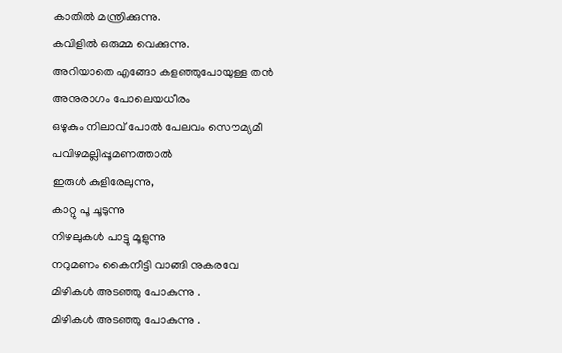കാതില്‍ മന്ത്രിക്കുന്നു.
കവിളില്‍ ഒരുമ്മ വെക്കുന്നു.
അറിയാതെ എങ്ങോ കളഞ്ഞുപോയുള്ള തന്‍
അനുരാഗം പോലെയധീരം
ഒഴുകും നിലാവ് പോല്‍ പേലവം സൌമ്യമീ
പവിഴമല്ലിപ്പൂമണത്താല്‍
ഇരുള്‍ കുളിരേലുന്നു,
കാറ്റു പൂ ചൂടുന്നു
നിഴലുകള്‍ പാട്ടു മൂളുന്നു
നറുമണം കൈനീട്ടി വാങ്ങി നുകരവേ
മിഴികള്‍ അടഞ്ഞു പോകുന്നു .
മിഴികള്‍ അടഞ്ഞു പോകുന്നു .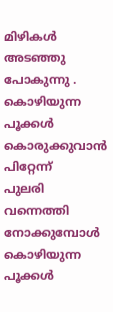മിഴികള്‍ അടഞ്ഞു പോകുന്നു .
കൊഴിയുന്ന പൂക്കള്‍ കൊരുക്കുവാന്‍ പിറ്റേന്ന്
പുലരി വന്നെത്തി നോക്കുമ്പോള്‍
കൊഴിയുന്ന പൂക്കള്‍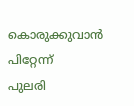കൊരുക്കുവാന്‍ പിറ്റേന്ന്
പുലരി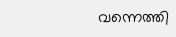വന്നെത്തി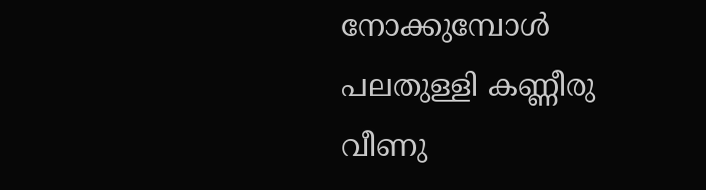നോക്കുമ്പോള്‍
പലതുള്ളി കണ്ണീരു വീണു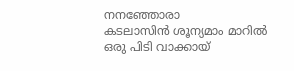നനഞ്ഞോരാ
കടലാസിന്‍ ശൂന്യമാം മാറില്‍
ഒരു പിടി വാക്കായ്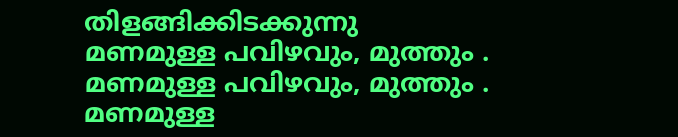തിളങ്ങിക്കിടക്കുന്നു
മണമുള്ള പവിഴവും, മുത്തും .
മണമുള്ള പവിഴവും, മുത്തും .
മണമുള്ള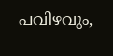പവിഴവും,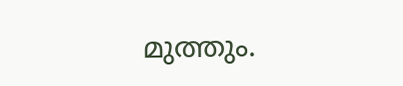മുത്തും.